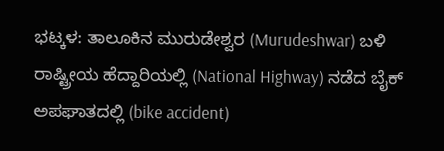ಭಟ್ಕಳ: ತಾಲೂಕಿನ ಮುರುಡೇಶ್ವರ (Murudeshwar) ಬಳಿ ರಾಷ್ಟ್ರೀಯ ಹೆದ್ದಾರಿಯಲ್ಲಿ (National Highway) ನಡೆದ ಬೈಕ್ ಅಪಘಾತದಲ್ಲಿ (bike accident)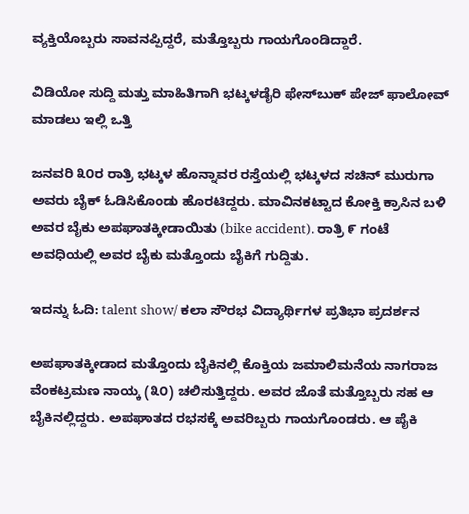ವ್ಯಕ್ತಿಯೊಬ್ಬರು ಸಾವನಪ್ಪಿದ್ದರೆ, ಮತ್ತೊಬ್ಬರು ಗಾಯಗೊಂಡಿದ್ದಾರೆ.

ವಿಡಿಯೋ ಸುದ್ದಿ ಮತ್ತು ಮಾಹಿತಿಗಾಗಿ ಭಟ್ಕಳಡೈರಿ ಫೇಸ್‌ಬುಕ್‌ ಪೇಜ್ ಫಾಲೋವ್ ಮಾಡಲು ಇಲ್ಲಿ ಒತ್ತಿ

ಜನವರಿ ೩೦ರ ರಾತ್ರಿ ಭಟ್ಕಳ ಹೊನ್ನಾವರ ರಸ್ತೆಯಲ್ಲಿ ಭಟ್ಕಳದ ಸಚಿನ್ ಮುರುಗಾ ಅವರು ಬೈಕ್ ಓಡಿಸಿಕೊಂಡು ಹೊರಟಿದ್ದರು. ಮಾವಿನಕಟ್ಟಾದ ಕೋಕ್ತಿ ಕ್ರಾಸಿನ ಬಳಿ ಅವರ ಬೈಕು ಅಪಘಾತಕ್ಕೀಡಾಯಿತು (bike accident). ರಾತ್ರಿ ೯ ಗಂಟೆ ಅವಧಿಯಲ್ಲಿ ಅವರ ಬೈಕು ಮತ್ತೊಂದು ಬೈಕಿಗೆ ಗುದ್ದಿತು.

ಇದನ್ನು ಓದಿ: talent show/ ಕಲಾ ಸೌರಭ ವಿದ್ಯಾರ್ಥಿಗಳ ಪ್ರತಿಭಾ ಪ್ರದರ್ಶನ

ಅಪಘಾತಕ್ಕೀಡಾದ ಮತ್ತೊಂದು ಬೈಕಿನಲ್ಲಿ ಕೊಕ್ತಿಯ ಜಮಾಲಿಮನೆಯ ನಾಗರಾಜ ವೆಂಕಟ್ರಮಣ ನಾಯ್ಕ (೩೦) ಚಲಿಸುತ್ತಿದ್ದರು. ಅವರ ಜೊತೆ ಮತ್ತೊಬ್ಬರು ಸಹ ಆ ಬೈಕಿನಲ್ಲಿದ್ದರು. ಅಪಘಾತದ ರಭಸಕ್ಕೆ ಅವರಿಬ್ಬರು ಗಾಯಗೊಂಡರು. ಆ ಪೈಕಿ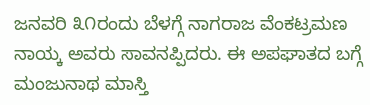ಜನವರಿ ೩೧ರಂದು ಬೆಳಗ್ಗೆ ನಾಗರಾಜ ವೆಂಕಟ್ರಮಣ ನಾಯ್ಕ ಅವರು ಸಾವನಪ್ಪಿದರು. ಈ ಅಪಘಾತದ ಬಗ್ಗೆ ಮಂಜುನಾಥ ಮಾಸ್ತಿ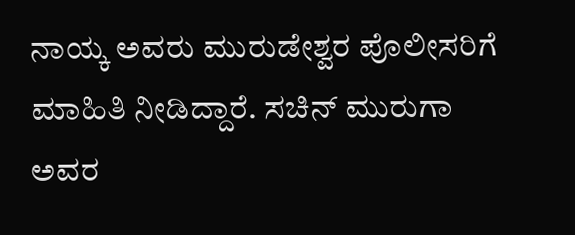ನಾಯ್ಕ ಅವರು ಮುರುಡೇಶ್ವರ ಪೊಲೀಸರಿಗೆ ಮಾಹಿತಿ ನೀಡಿದ್ದಾರೆ. ಸಚಿನ್ ಮುರುಗಾ ಅವರ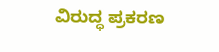ವಿರುದ್ಧ ಪ್ರಕರಣ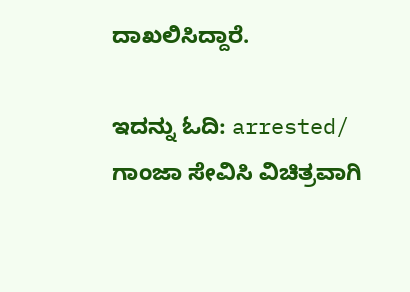ದಾಖಲಿಸಿದ್ದಾರೆ.

ಇದನ್ನು ಓದಿ: arrested/ ಗಾಂಜಾ ಸೇವಿಸಿ ವಿಚಿತ್ರವಾಗಿ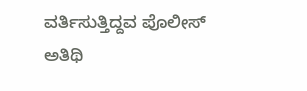ವರ್ತಿಸುತ್ತಿದ್ದವ ಪೊಲೀಸ್ ಅತಿಥಿ